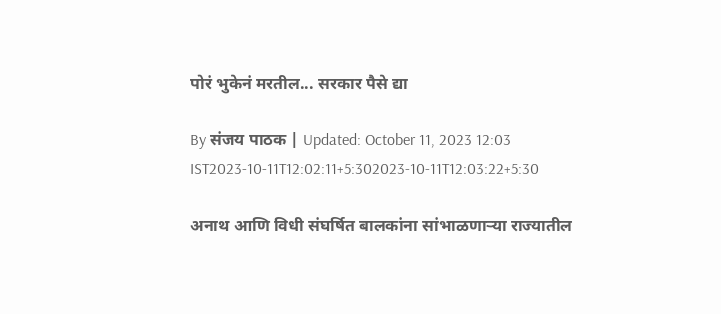पोरं भुकेनं मरतील... सरकार पैसे द्या

By संजय पाठक | Updated: October 11, 2023 12:03 IST2023-10-11T12:02:11+5:302023-10-11T12:03:22+5:30

अनाथ आणि विधी संघर्षित बालकांना सांभाळणाऱ्या राज्यातील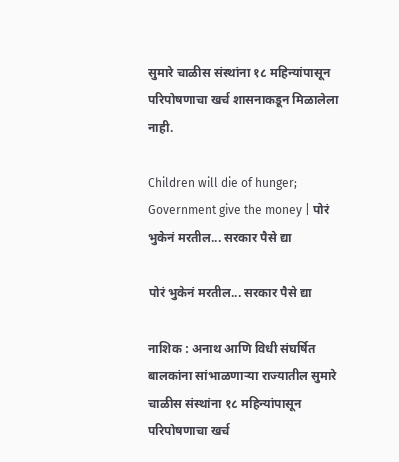सुमारे चाळीस संस्थांना १८ महिन्यांपासून परिपोषणाचा खर्च शासनाकडून मिळालेला नाही.

Children will die of hunger; Government give the money | पोरं भुकेनं मरतील... सरकार पैसे द्या

पोरं भुकेनं मरतील... सरकार पैसे द्या

नाशिक : अनाथ आणि विधी संघर्षित बालकांना सांभाळणाऱ्या राज्यातील सुमारे चाळीस संस्थांना १८ महिन्यांपासून परिपोषणाचा खर्च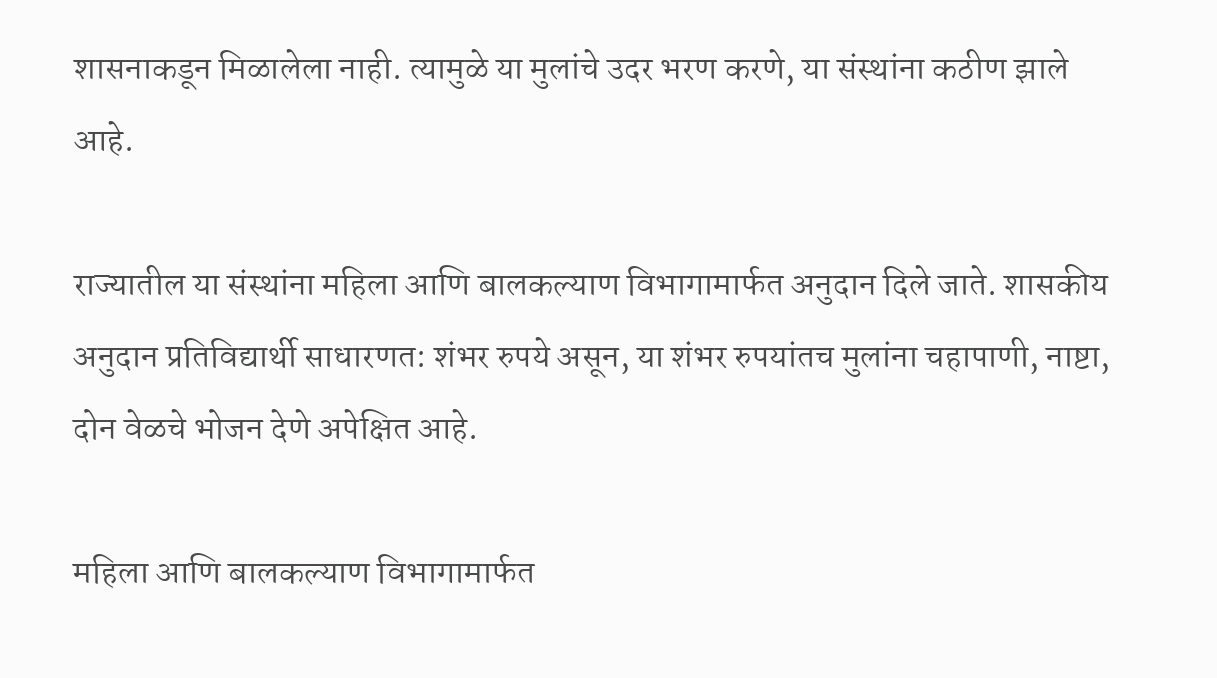शासनाकडून मिळालेला नाही. त्यामुळे या मुलांचे उदर भरण करणे, या संस्थांना कठीण झाले आहे.

राज्यातील या संस्थांना महिला आणि बालकल्याण विभागामार्फत अनुदान दिले जाते. शासकीय अनुदान प्रतिविद्यार्थी साधारणत: शंभर रुपये असून, या शंभर रुपयांतच मुलांना चहापाणी, नाष्टा, दोन वेळचे भोजन देणे अपेक्षित आहे.

महिला आणि बालकल्याण विभागामार्फत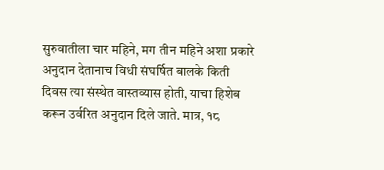सुरुवातीला चार महिने, मग तीन महिने अशा प्रकारे अनुदान देतानाच विधी संघर्षित बालके किती दिवस त्या संस्थेत वास्तव्यास होती, याचा हिशेब करून उर्वरित अनुदान दिले जाते. मात्र, १८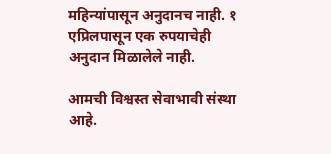महिन्यांपासून अनुदानच नाही. १ एप्रिलपासून एक रुपयाचेही अनुदान मिळालेले नाही.

आमची विश्वस्त सेवाभावी संस्था आहे.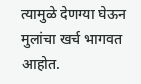त्यामुळे देणग्या घेऊन मुलांचा खर्च भागवत आहोत.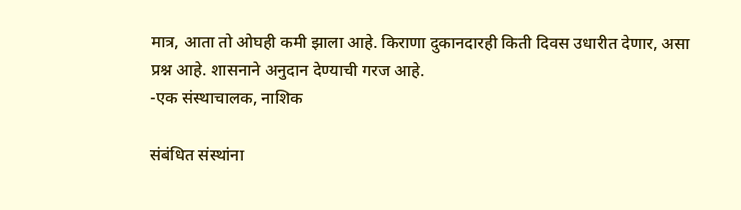मात्र, आता तो ओघही कमी झाला आहे. किराणा दुकानदारही किती दिवस उधारीत देणार, असा प्रश्न आहे. शासनाने अनुदान देण्याची गरज आहे.
-एक संस्थाचालक, नाशिक

संबंधित संस्थांना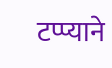टप्प्याने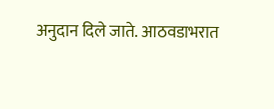अनुदान दिले जाते. आठवडाभरात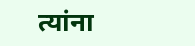त्यांना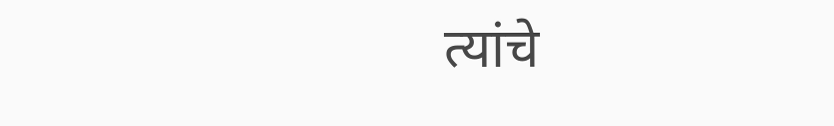त्यांचे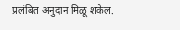प्रलंबित अनुदान मिळू शकेल.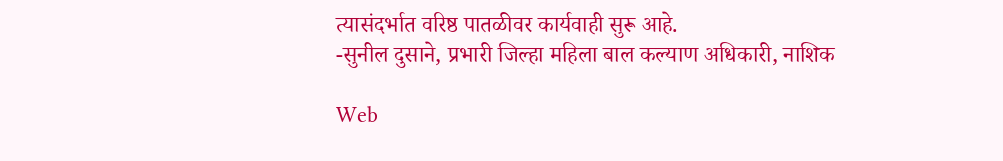त्यासंदर्भात वरिष्ठ पातळीवर कार्यवाही सुरू आहे.
-सुनील दुसाने, प्रभारी जिल्हा महिला बाल कल्याण अधिकारी, नाशिक

Web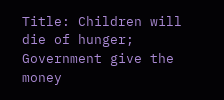Title: Children will die of hunger; Government give the money